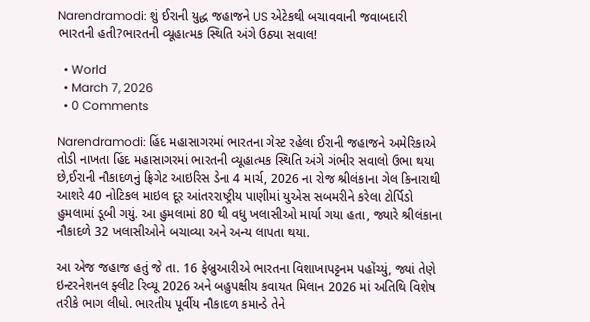Narendramodi: શું ઈરાની યુદ્ધ જહાજને US એટેકથી બચાવવાની જવાબદારી ભારતની હતી?ભારતની વ્યૂહાત્મક સ્થિતિ અંગે ઉઠ્યા સવાલ!

  • World
  • March 7, 2026
  • 0 Comments

Narendramodi: હિંદ મહાસાગરમાં ભારતના ગેસ્ટ રહેલા ઈરાની જહાજને અમેરિકાએ તોડી નાખતા હિંદ મહાસાગરમાં ભારતની વ્યૂહાત્મક સ્થિતિ અંગે ગંભીર સવાલો ઉભા થયા છે,ઈરાની નૌકાદળનું ફ્રિગેટ આઇરિસ ડેના 4 માર્ચ, 2026 ના રોજ શ્રીલંકાના ગેલ કિનારાથી આશરે 40 નોટિકલ માઇલ દૂર આંતરરાષ્ટ્રીય પાણીમાં યુએસ સબમરીને કરેલા ટોર્પિડો હુમલામાં ડૂબી ગયું. આ હુમલામાં 80 થી વધુ ખલાસીઓ માર્યા ગયા હતા, જ્યારે શ્રીલંકાના નૌકાદળે 32 ખલાસીઓને બચાવ્યા અને અન્ય લાપતા થયા.

આ એજ જહાજ હતું જે તા. 16 ફેબ્રુઆરીએ ભારતના વિશાખાપટ્ટનમ પહોંચ્યું, જ્યાં તેણે ઇન્ટરનેશનલ ફ્લીટ રિવ્યૂ 2026 અને બહુપક્ષીય કવાયત મિલાન 2026 માં અતિથિ વિશેષ તરીકે ભાગ લીધો. ભારતીય પૂર્વીય નૌકાદળ કમાન્ડે તેને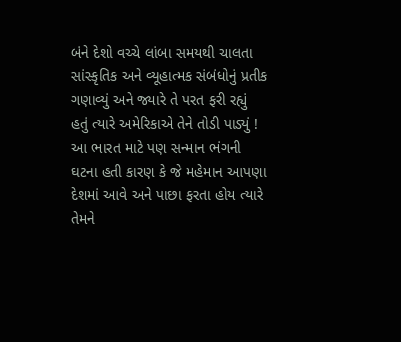બંને દેશો વચ્ચે લાંબા સમયથી ચાલતા સાંસ્કૃતિક અને વ્યૂહાત્મક સંબંધોનું પ્રતીક ગણાવ્યું અને જ્યારે તે પરત ફરી રહ્યું હતું ત્યારે અમેરિકાએ તેને તોડી પાડ્યું ! આ ભારત માટે પણ સન્માન ભંગની ઘટના હતી કારણ કે જે મહેમાન આપણા દેશમાં આવે અને પાછા ફરતા હોય ત્યારે તેમને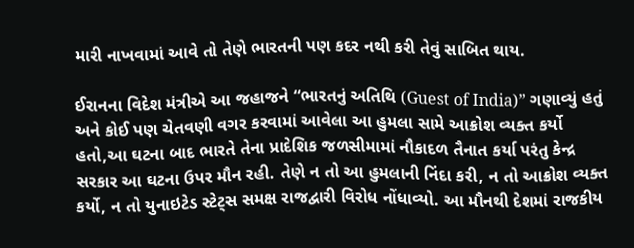મારી નાખવામાં આવે તો તેણે ભારતની પણ કદર નથી કરી તેવું સાબિત થાય.

ઈરાનના વિદેશ મંત્રીએ આ જહાજને “ભારતનું અતિથિ (Guest of India)” ગણાવ્યું હતું અને કોઈ પણ ચેતવણી વગર કરવામાં આવેલા આ હુમલા સામે આક્રોશ વ્યક્ત કર્યો હતો,આ ઘટના બાદ ભારતે તેના પ્રાદેશિક જળસીમામાં નૌકાદળ તૈનાત કર્યા પરંતુ કેન્દ્ર સરકાર આ ઘટના ઉપર મૌન રહી. તેણે ન તો આ હુમલાની નિંદા કરી, ન તો આક્રોશ વ્યક્ત કર્યો, ન તો યુનાઇટેડ સ્ટેટ્સ સમક્ષ રાજદ્વારી વિરોધ નોંધાવ્યો. આ મૌનથી દેશમાં રાજકીય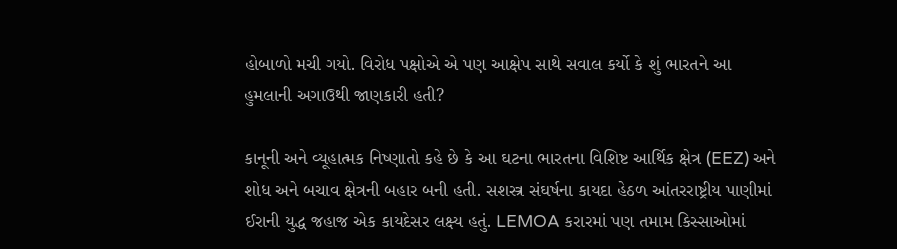હોબાળો મચી ગયો. વિરોધ પક્ષોએ એ પણ આક્ષેપ સાથે સવાલ કર્યો કે શું ભારતને આ હુમલાની અગાઉથી જાણકારી હતી?

કાનૂની અને વ્યૂહાત્મક નિષ્ણાતો કહે છે કે આ ઘટના ભારતના વિશિષ્ટ આર્થિક ક્ષેત્ર (EEZ) અને શોધ અને બચાવ ક્ષેત્રની બહાર બની હતી. સશસ્ત્ર સંઘર્ષના કાયદા હેઠળ આંતરરાષ્ટ્રીય પાણીમાં ઈરાની યુદ્ધ જહાજ એક કાયદેસર લક્ષ્ય હતું. LEMOA કરારમાં પણ તમામ કિસ્સાઓમાં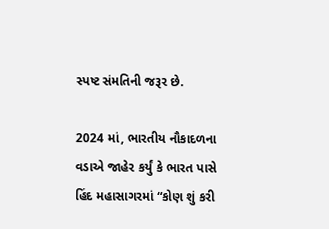સ્પષ્ટ સંમતિની જરૂર છે.

2024 માં, ભારતીય નૌકાદળના વડાએ જાહેર કર્યું કે ભારત પાસે હિંદ મહાસાગરમાં “કોણ શું કરી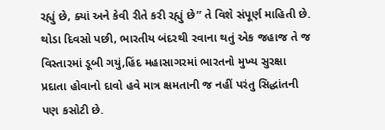રહ્યું છે, ક્યાં અને કેવી રીતે કરી રહ્યું છે” તે વિશે સંપૂર્ણ માહિતી છે. થોડા દિવસો પછી, ભારતીય બંદરથી રવાના થતું એક જહાજ તે જ વિસ્તારમાં ડૂબી ગયું,હિંદ મહાસાગરમાં ભારતનો મુખ્ય સુરક્ષા પ્રદાતા હોવાનો દાવો હવે માત્ર ક્ષમતાની જ નહીં પરંતુ સિદ્ધાંતની પણ કસોટી છે.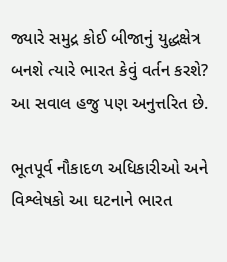જ્યારે સમુદ્ર કોઈ બીજાનું યુદ્ધક્ષેત્ર બનશે ત્યારે ભારત કેવું વર્તન કરશે? આ સવાલ હજુ પણ અનુત્તરિત છે.

ભૂતપૂર્વ નૌકાદળ અધિકારીઓ અને વિશ્લેષકો આ ઘટનાને ભારત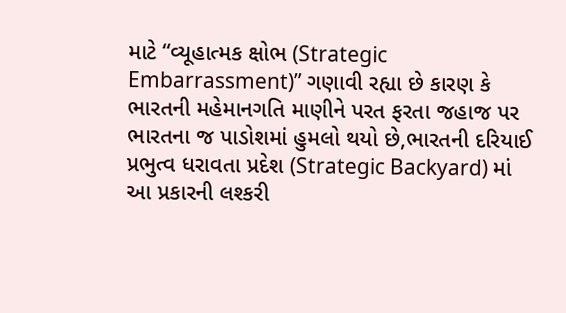માટે “વ્યૂહાત્મક ક્ષોભ (Strategic Embarrassment)” ગણાવી રહ્યા છે કારણ કે ભારતની મહેમાનગતિ માણીને પરત ફરતા જહાજ પર ભારતના જ પાડોશમાં હુમલો થયો છે,ભારતની દરિયાઈ પ્રભુત્વ ધરાવતા પ્રદેશ (Strategic Backyard) માં આ પ્રકારની લશ્કરી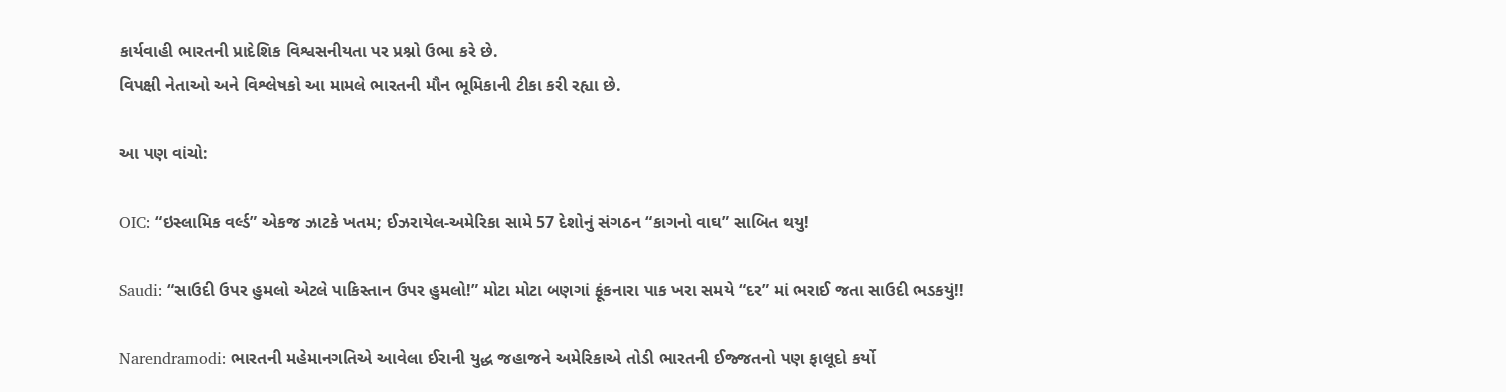કાર્યવાહી ભારતની પ્રાદેશિક વિશ્વસનીયતા પર પ્રશ્નો ઉભા કરે છે.
વિપક્ષી નેતાઓ અને વિશ્લેષકો આ મામલે ભારતની મૌન ભૂમિકાની ટીકા કરી રહ્યા છે.

આ પણ વાંચો:

OIC: “ઇસ્લામિક વર્લ્ડ” એકજ ઝાટકે ખતમ; ઈઝરાયેલ-અમેરિકા સામે 57 દેશોનું સંગઠન “કાગનો વાઘ” સાબિત થયુ!

Saudi: “સાઉદી ઉપર હુમલો એટલે પાકિસ્તાન ઉપર હુમલો!” મોટા મોટા બણગાં ફૂંકનારા પાક ખરા સમયે “દર” માં ભરાઈ જતા સાઉદી ભડકયું!!

Narendramodi: ભારતની મહેમાનગતિએ આવેલા ઈરાની યુદ્ધ જહાજને અમેરિકાએ તોડી ભારતની ઈજ્જતનો પણ ફાલૂદો કર્યો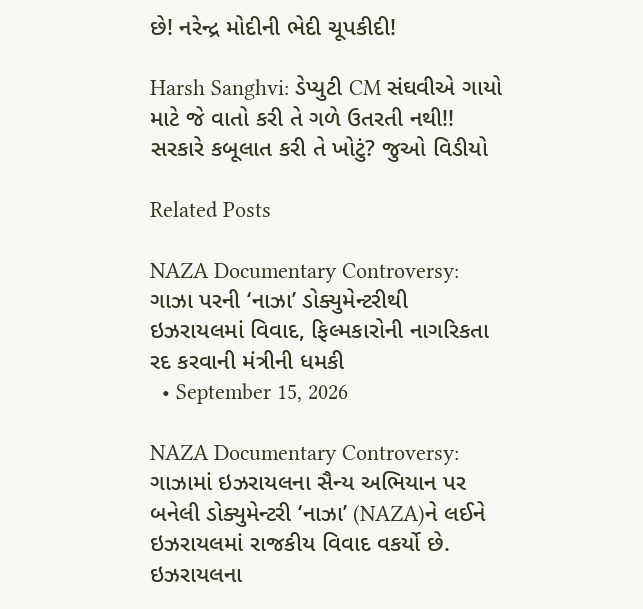છે! નરેન્દ્ર મોદીની ભેદી ચૂપકીદી!

Harsh Sanghvi: ડેપ્યુટી CM સંઘવીએ ગાયો માટે જે વાતો કરી તે ગળે ઉતરતી નથી!! સરકારે કબૂલાત કરી તે ખોટું? જુઓ વિડીયો

Related Posts

NAZA Documentary Controversy: ગાઝા પરની ‘નાઝા’ ડોક્યુમેન્ટરીથી ઇઝરાયલમાં વિવાદ, ફિલ્મકારોની નાગરિકતા રદ કરવાની મંત્રીની ધમકી
  • September 15, 2026

NAZA Documentary Controversy: ગાઝામાં ઇઝરાયલના સૈન્ય અભિયાન પર બનેલી ડોક્યુમેન્ટરી ‘નાઝા’ (NAZA)ને લઈને ઇઝરાયલમાં રાજકીય વિવાદ વકર્યો છે. ઇઝરાયલના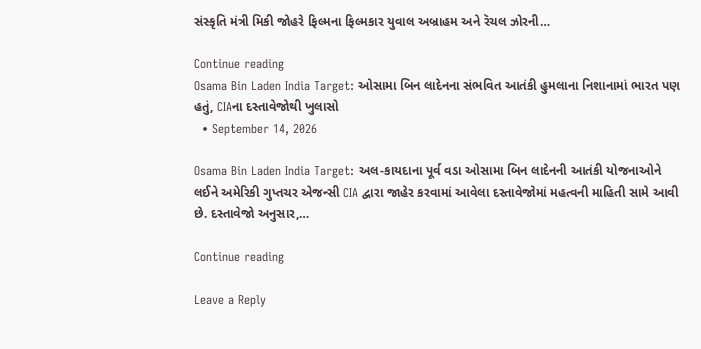સંસ્કૃતિ મંત્રી મિકી જોહરે ફિલ્મના ફિલ્મકાર યુવાલ અબ્રાહમ અને રૅચલ ઝોરની…

Continue reading
Osama Bin Laden India Target: ઓસામા બિન લાદેનના સંભવિત આતંકી હુમલાના નિશાનામાં ભારત પણ હતું, CIAના દસ્તાવેજોથી ખુલાસો
  • September 14, 2026

Osama Bin Laden India Target: અલ-કાયદાના પૂર્વ વડા ઓસામા બિન લાદેનની આતંકી યોજનાઓને લઈને અમેરિકી ગુપ્તચર એજન્સી CIA દ્વારા જાહેર કરવામાં આવેલા દસ્તાવેજોમાં મહત્વની માહિતી સામે આવી છે. દસ્તાવેજો અનુસાર,…

Continue reading

Leave a Reply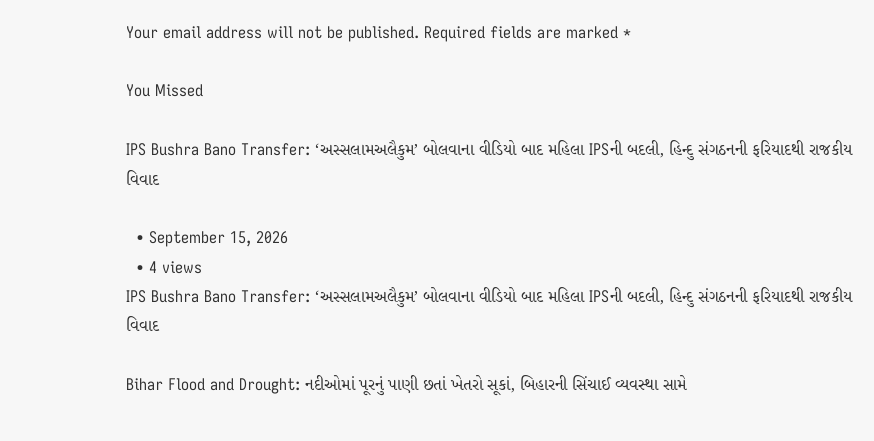Your email address will not be published. Required fields are marked *

You Missed

IPS Bushra Bano Transfer: ‘અસ્સલામઅલૈકુમ’ બોલવાના વીડિયો બાદ મહિલા IPSની બદલી, હિન્દુ સંગઠનની ફરિયાદથી રાજકીય વિવાદ

  • September 15, 2026
  • 4 views
IPS Bushra Bano Transfer: ‘અસ્સલામઅલૈકુમ’ બોલવાના વીડિયો બાદ મહિલા IPSની બદલી, હિન્દુ સંગઠનની ફરિયાદથી રાજકીય વિવાદ

Bihar Flood and Drought: નદીઓમાં પૂરનું પાણી છતાં ખેતરો સૂકાં, બિહારની સિંચાઈ વ્યવસ્થા સામે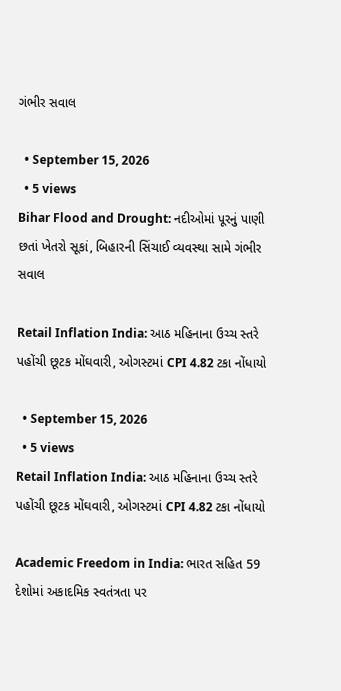ગંભીર સવાલ

  • September 15, 2026
  • 5 views
Bihar Flood and Drought: નદીઓમાં પૂરનું પાણી છતાં ખેતરો સૂકાં, બિહારની સિંચાઈ વ્યવસ્થા સામે ગંભીર સવાલ

Retail Inflation India: આઠ મહિનાના ઉચ્ચ સ્તરે પહોંચી છૂટક મોંઘવારી, ઓગસ્ટમાં CPI 4.82 ટકા નોંધાયો

  • September 15, 2026
  • 5 views
Retail Inflation India: આઠ મહિનાના ઉચ્ચ સ્તરે પહોંચી છૂટક મોંઘવારી, ઓગસ્ટમાં CPI 4.82 ટકા નોંધાયો

Academic Freedom in India: ભારત સહિત 59 દેશોમાં અકાદમિક સ્વતંત્રતા પર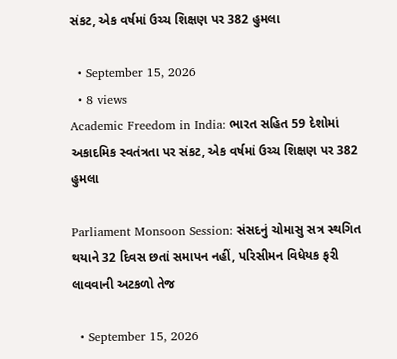સંકટ, એક વર્ષમાં ઉચ્ચ શિક્ષણ પર 382 હુમલા

  • September 15, 2026
  • 8 views
Academic Freedom in India: ભારત સહિત 59 દેશોમાં અકાદમિક સ્વતંત્રતા પર સંકટ, એક વર્ષમાં ઉચ્ચ શિક્ષણ પર 382 હુમલા

Parliament Monsoon Session: સંસદનું ચોમાસુ સત્ર સ્થગિત થયાને 32 દિવસ છતાં સમાપન નહીં, પરિસીમન વિધેયક ફરી લાવવાની અટકળો તેજ

  • September 15, 2026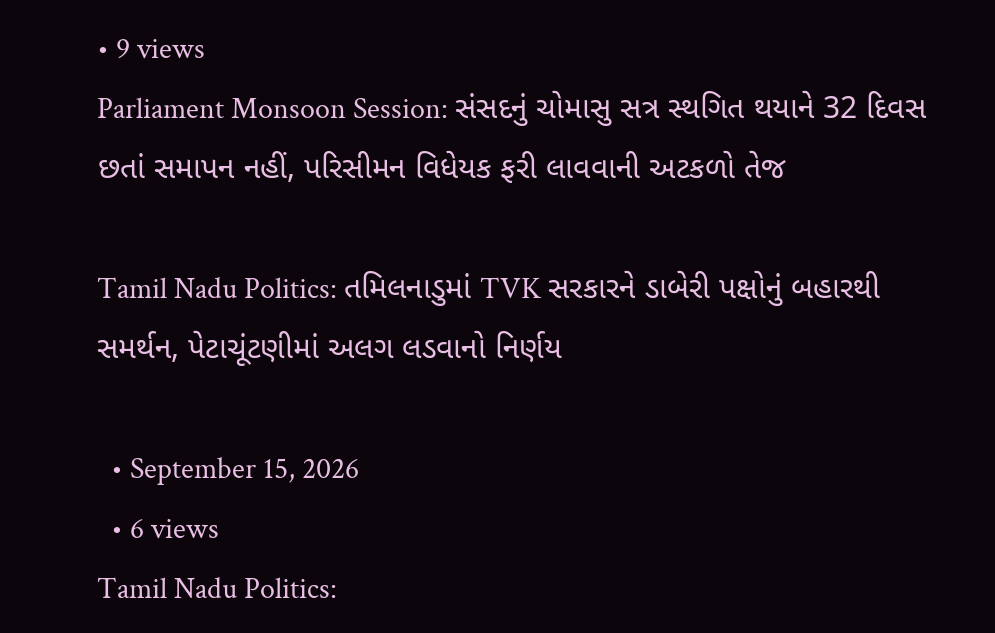• 9 views
Parliament Monsoon Session: સંસદનું ચોમાસુ સત્ર સ્થગિત થયાને 32 દિવસ છતાં સમાપન નહીં, પરિસીમન વિધેયક ફરી લાવવાની અટકળો તેજ

Tamil Nadu Politics: તમિલનાડુમાં TVK સરકારને ડાબેરી પક્ષોનું બહારથી સમર્થન, પેટાચૂંટણીમાં અલગ લડવાનો નિર્ણય

  • September 15, 2026
  • 6 views
Tamil Nadu Politics: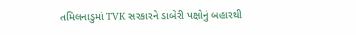તમિલનાડુમાં TVK સરકારને ડાબેરી પક્ષોનું બહારથી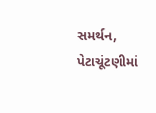સમર્થન, પેટાચૂંટણીમાં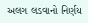અલગ લડવાનો નિર્ણય